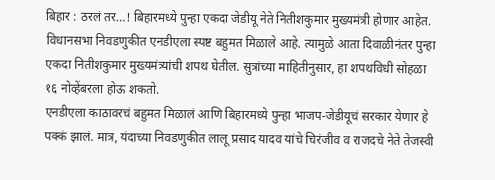बिहार : ठरलं तर…! बिहारमध्ये पुन्हा एकदा जेडीयू नेते नितीशकुमार मुख्यमंत्री होणार आहेत. विधानसभा निवडणुकीत एनडीएला स्पष्ट बहुमत मिळाले आहे. त्यामुळे आता दिवाळीनंतर पुन्हा एकदा नितीशकुमार मुख्यमंत्र्यांची शपथ घेतील. सुत्रांच्या माहितीनुसार, हा शपथविधी सोहळा १६ नोव्हेंबरला होऊ शकतो.
एनडीएला काठावरचं बहुमत मिळालं आणि बिहारमध्ये पुन्हा भाजप-जेडीयूचं सरकार येणार हे पक्कं झालं. मात्र, यंदाच्या निवडणुकीत लालू प्रसाद यादव यांचे चिरंजीव व राजदचे नेते तेजस्वी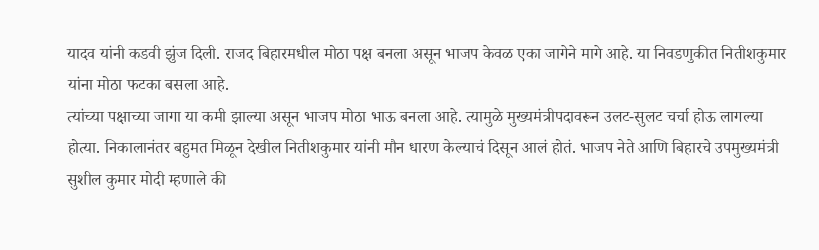यादव यांनी कडवी झुंज दिली. राजद बिहारमधील मोठा पक्ष बनला असून भाजप केवळ एका जागेने मागे आहे. या निवडणुकीत नितीशकुमार यांना मोठा फटका बसला आहे.
त्यांच्या पक्षाच्या जागा या कमी झाल्या असून भाजप मोठा भाऊ बनला आहे. त्यामुळे मुख्यमंत्रीपदावरून उलट-सुलट चर्चा होऊ लागल्या होत्या. निकालानंतर बहुमत मिळून देखील नितीशकुमार यांनी मौन धारण केल्याचं दिसून आलं होतं. भाजप नेते आणि बिहारचे उपमुख्यमंत्री सुशील कुमार मोदी म्हणाले की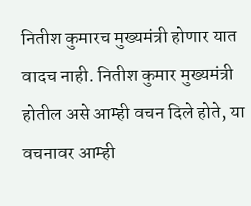नितीश कुमारच मुख्यमंत्री होणार यात वादच नाही. नितीश कुमार मुख्यमंत्री होतील असे आम्ही वचन दिले होते, या वचनावर आम्ही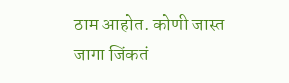ठाम आहोत. कोणी जास्त जागा जिंकतं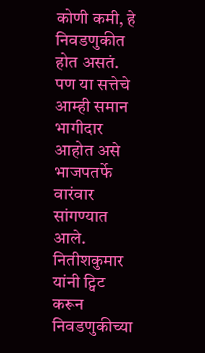कोणी कमी, हे निवडणुकीत होत असतं. पण या सत्तेचे आम्ही समान भागीदार आहोत असे भाजपतर्फे वारंवार सांगण्यात आले.
नितीशकुमार यांनी ट्विट करून निवडणुकीच्या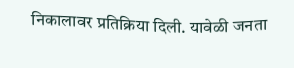निकालावर प्रतिक्रिया दिली. यावेळी जनता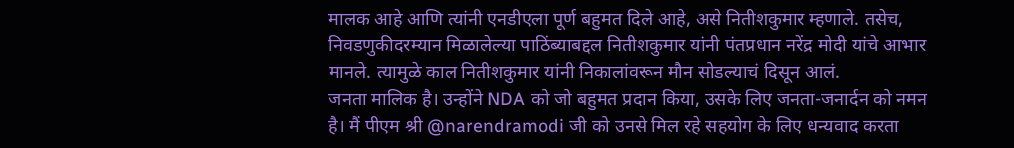मालक आहे आणि त्यांनी एनडीएला पूर्ण बहुमत दिले आहे, असे नितीशकुमार म्हणाले. तसेच, निवडणुकीदरम्यान मिळालेल्या पाठिंब्याबद्दल नितीशकुमार यांनी पंतप्रधान नरेंद्र मोदी यांचे आभार मानले. त्यामुळे काल नितीशकुमार यांनी निकालांवरून मौन सोडल्याचं दिसून आलं.
जनता मालिक है। उन्होंने NDA को जो बहुमत प्रदान किया, उसके लिए जनता-जनार्दन को नमन है। मैं पीएम श्री @narendramodi जी को उनसे मिल रहे सहयोग के लिए धन्यवाद करता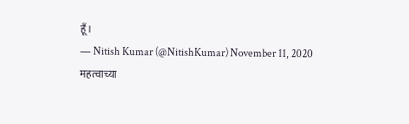हूँ।
— Nitish Kumar (@NitishKumar) November 11, 2020
महत्वाच्या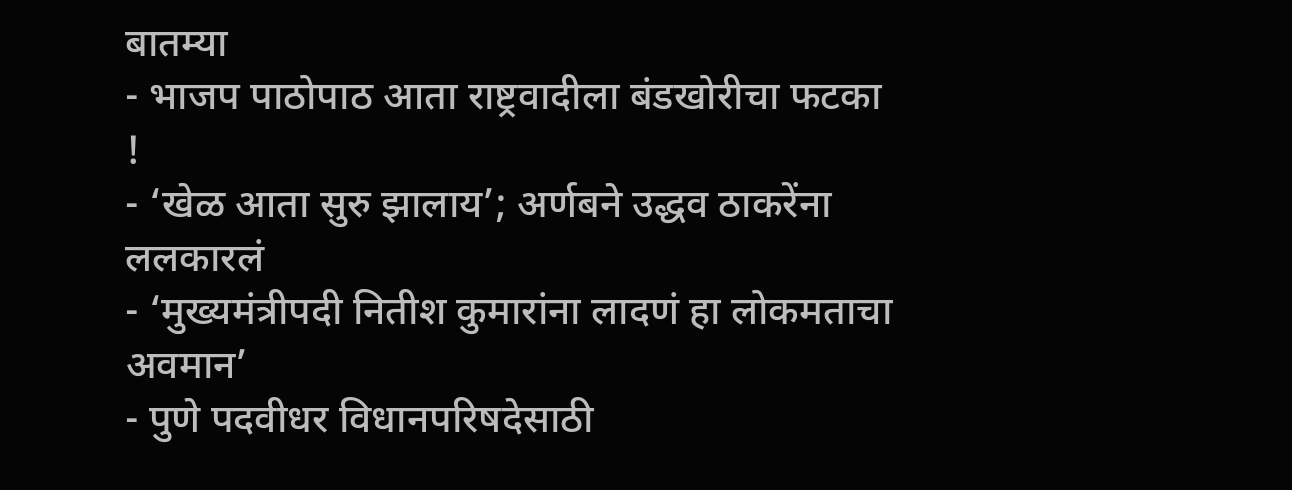बातम्या
- भाजप पाठोपाठ आता राष्ट्रवादीला बंडखोरीचा फटका !
- ‘खेळ आता सुरु झालाय’; अर्णबने उद्धव ठाकरेंना ललकारलं
- ‘मुख्यमंत्रीपदी नितीश कुमारांना लादणं हा लोकमताचा अवमान’
- पुणे पदवीधर विधानपरिषदेसाठी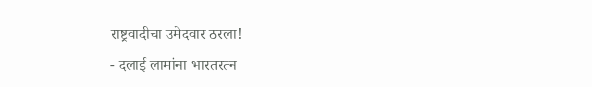राष्ट्रवादीचा उमेदवार ठरला!
- दलाई लामांना भारतरत्न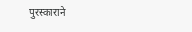पुरस्काराने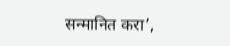सन्मानित करा’,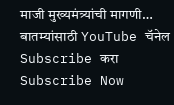माजी मुख्यमंत्र्यांची मागणी…
बातम्यांसाठी YouTube चॅनेल Subscribe करा
Subscribe Now